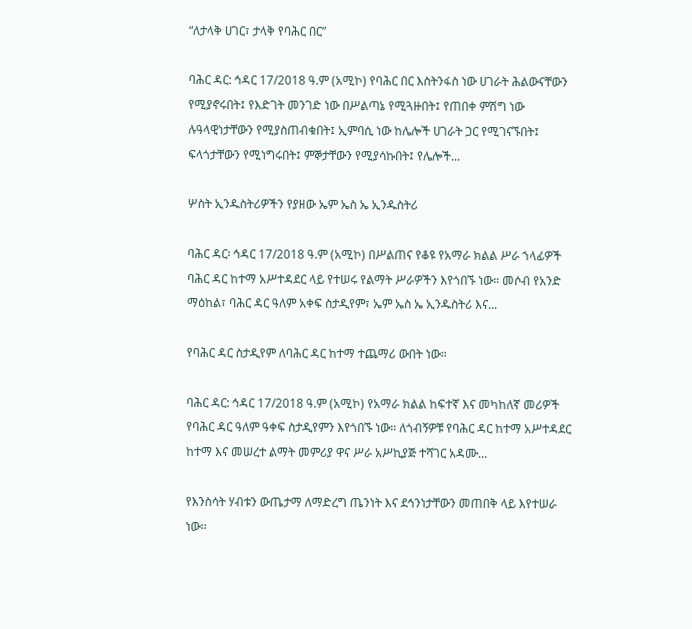“ለታላቅ ሀገር፣ ታላቅ የባሕር በር”

ባሕር ዳር: ኅዳር 17/2018 ዓ.ም (አሚኮ) የባሕር በር እስትንፋስ ነው ሀገራት ሕልውናቸውን የሚያኖሩበት፤ የእድገት መንገድ ነው በሥልጣኔ የሚጓዙበት፤ የጠበቀ ምሽግ ነው ሉዓላዊነታቸውን የሚያስጠብቁበት፤ ኢምባሲ ነው ከሌሎች ሀገራት ጋር የሚገናኙበት፤ ፍላጎታቸውን የሚነግሩበት፤ ምኞታቸውን የሚያሳኩበት፤ የሌሎች...

ሦስት ኢንዱስትሪዎችን የያዘው ኤም ኤስ ኤ ኢንዱስትሪ

ባሕር ዳር፡ ኅዳር 17/2018 ዓ.ም (አሚኮ) በሥልጠና የቆዩ የአማራ ክልል ሥራ ኀላፊዎች ባሕር ዳር ከተማ አሥተዳደር ላይ የተሠሩ የልማት ሥራዎችን እየጎበኙ ነው። መሶብ የአንድ ማዕከል፣ ባሕር ዳር ዓለም አቀፍ ስታዲየም፣ ኤም ኤስ ኤ ኢንዱስትሪ እና...

የባሕር ዳር ስታዲየም ለባሕር ዳር ከተማ ተጨማሪ ውበት ነው።

ባሕር ዳር: ኅዳር 17/2018 ዓ.ም (አሚኮ) የአማራ ክልል ከፍተኛ እና መካከለኛ መሪዎች የባሕር ዳር ዓለም ዓቀፍ ስታዲየምን እየጎበኙ ነው። ለጎብኝዎቹ የባሕር ዳር ከተማ አሥተዳደር ከተማ እና መሠረተ ልማት መምሪያ ዋና ሥራ አሥኪያጅ ተሻገር አዳሙ...

የእንስሳት ሃብቱን ውጤታማ ለማድረግ ጤንነት እና ደኅንነታቸውን መጠበቅ ላይ እየተሠራ ነው፡፡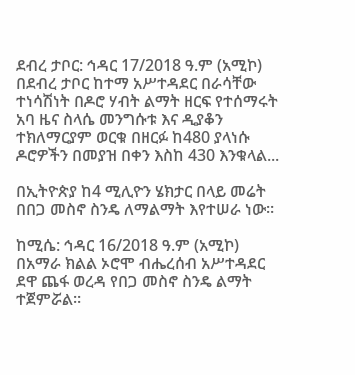ደብረ ታቦር: ኅዳር 17/2018 ዓ.ም (አሚኮ) በደብረ ታቦር ከተማ አሥተዳደር በራሳቸው ተነሳሽነት በዶሮ ሃብት ልማት ዘርፍ የተሰማሩት አባ ዜና ስላሴ መንግሱቱ እና ዲያቆን ተክለማርያም ወርቁ በዘርፉ ከ480 ያላነሱ ዶሮዎችን በመያዝ በቀን እስከ 430 እንቁላል...

በኢትዮጵያ ከ4 ሚሊዮን ሄክታር በላይ መሬት በበጋ መስኖ ስንዴ ለማልማት እየተሠራ ነው።

ከሚሴ: ኅዳር 16/2018 ዓ.ም (አሚኮ) በአማራ ክልል ኦሮሞ ብሔረሰብ አሥተዳደር ደዋ ጨፋ ወረዳ የበጋ መስኖ ስንዴ ልማት ተጀምሯል።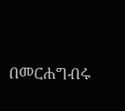በመርሐግብሩ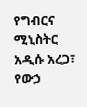የግብርና ሚኒስትር አዲሱ አረጋ፣ የውኃ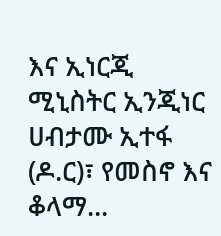እና ኢነርጂ ሚኒስትር ኢንጂነር ሀብታሙ ኢተፋ (ዶ.ር)፣ የመስኖ እና ቆላማ...